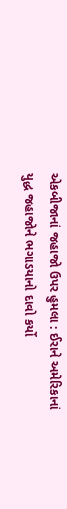એકબીજાનાં જહાજો ઉપર હુમલા : ઈરાને અમેરિકાનાં યુદ્ધ જહાજોને ભગાડયાનો દાવો કર્યો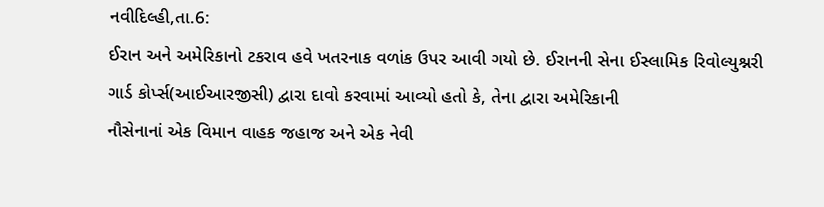નવીદિલ્હી,તા.6:
ઈરાન અને અમેરિકાનો ટકરાવ હવે ખતરનાક વળાંક ઉપર આવી ગયો છે. ઈરાનની સેના ઈસ્લામિક રિવોલ્યુશ્નરી
ગાર્ડ કોર્પ્સ(આઈઆરજીસી) દ્વારા દાવો કરવામાં આવ્યો હતો કે, તેના દ્વારા અમેરિકાની
નૌસેનાનાં એક વિમાન વાહક જહાજ અને એક નેવી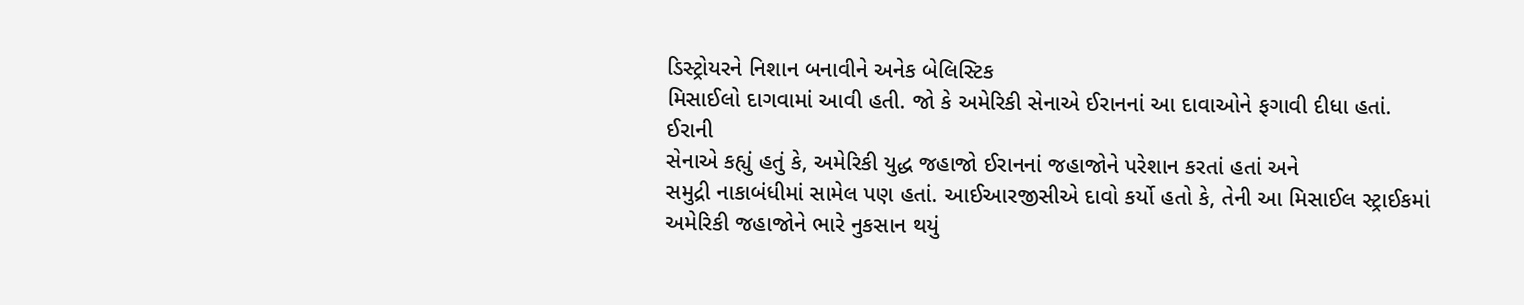ડિસ્ટ્રોયરને નિશાન બનાવીને અનેક બેલિસ્ટિક
મિસાઈલો દાગવામાં આવી હતી. જો કે અમેરિકી સેનાએ ઈરાનનાં આ દાવાઓને ફગાવી દીધા હતાં.
ઈરાની
સેનાએ કહ્યું હતું કે, અમેરિકી યુદ્ધ જહાજો ઈરાનનાં જહાજોને પરેશાન કરતાં હતાં અને
સમુદ્રી નાકાબંધીમાં સામેલ પણ હતાં. આઈઆરજીસીએ દાવો કર્યો હતો કે, તેની આ મિસાઈલ સ્ટ્રાઈકમાં
અમેરિકી જહાજોને ભારે નુકસાન થયું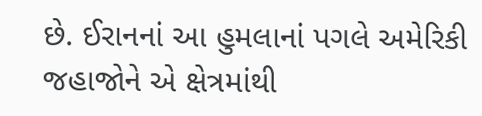છે. ઈરાનનાં આ હુમલાનાં પગલે અમેરિકી જહાજોને એ ક્ષેત્રમાંથી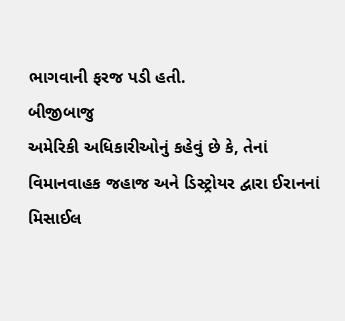ભાગવાની ફરજ પડી હતી.
બીજીબાજુ
અમેરિકી અધિકારીઓનું કહેવું છે કે, તેનાં વિમાનવાહક જહાજ અને ડિસ્ટ્રોયર દ્વારા ઈરાનનાં
મિસાઈલ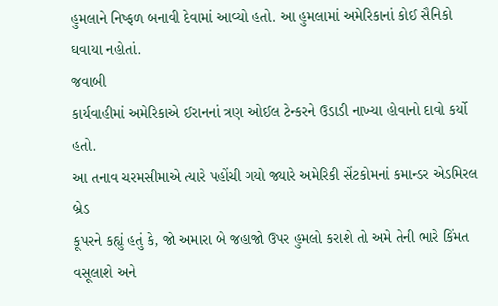હુમલાને નિષ્ફળ બનાવી દેવામાં આવ્યો હતો. આ હુમલામાં અમેરિકાનાં કોઈ સૈનિકો
ઘવાયા નહોતાં.
જવાબી
કાર્યવાહીમાં અમેરિકાએ ઈરાનનાં ત્રણ ઓઈલ ટેન્કરને ઉડાડી નાખ્યા હોવાનો દાવો કર્યો હતો.
આ તનાવ ચરમસીમાએ ત્યારે પહોંચી ગયો જ્યારે અમેરિકી સેંટકોમનાં કમાન્ડર એડમિરલ બ્રેડ
કૂપરને કહ્યું હતું કે, જો અમારા બે જહાજો ઉપર હુમલો કરાશે તો અમે તેની ભારે કિંમત
વસૂલાશે અને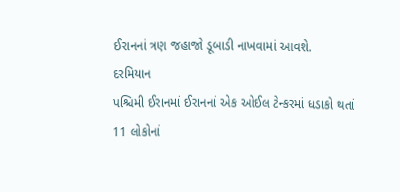ઈરાનનાં ત્રણ જહાજો ડૂબાડી નાખવામાં આવશે.
દરમિયાન
પશ્ચિમી ઈરાનમાં ઈરાનનાં એક ઓઈલ ટેન્કરમાં ધડાકો થતાં 11 લોકોનાં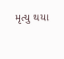મૃત્યુ થયા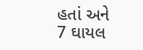હતાં અને
7 ઘાયલ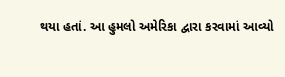થયા હતાં. આ હુમલો અમેરિકા દ્વારા કરવામાં આવ્યો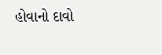હોવાનો દાવો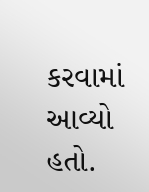કરવામાં આવ્યો
હતો.